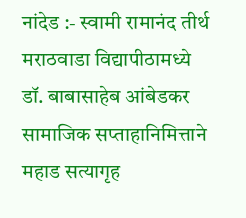नांदेड :- स्वामी रामानंद तीर्थ मराठवाडा विद्यापीठामध्ये डॉ. बाबासाहेब आंबेडकर सामाजिक सप्ताहानिमित्ताने महाड सत्यागृह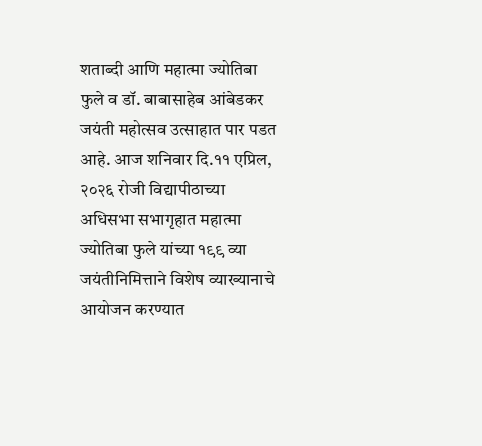शताब्दी आणि महात्मा ज्योतिबा फुले व डॉ. बाबासाहेब आंबेडकर जयंती महोत्सव उत्साहात पार पडत आहे. आज शनिवार दि.११ एप्रिल, २०२६ रोजी विद्यापीठाच्या अधिसभा सभागृहात महात्मा ज्योतिबा फुले यांच्या १९९ व्या जयंतीनिमित्ताने विशेष व्याख्यानाचे आयोजन करण्यात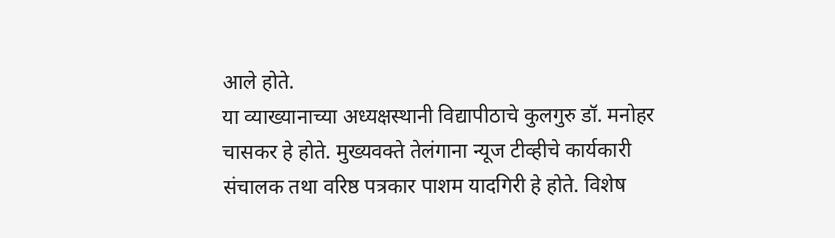आले होते.
या व्याख्यानाच्या अध्यक्षस्थानी विद्यापीठाचे कुलगुरु डॉ. मनोहर चासकर हे होते. मुख्यवक्ते तेलंगाना न्यूज टीव्हीचे कार्यकारी संचालक तथा वरिष्ठ पत्रकार पाशम यादगिरी हे होते. विशेष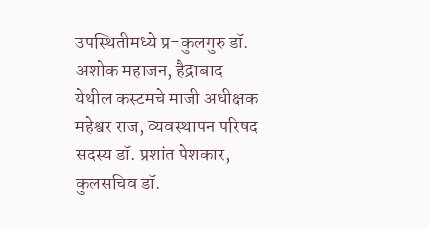उपस्थितीमध्ये प्र-कुलगुरु डॉ. अशोक महाजन, हैद्राबाद
येथील कस्टमचे माजी अधीक्षक महेश्वर राज, व्यवस्थापन परिषद सदस्य डॉ. प्रशांत पेशकार, कुलसचिव डॉ.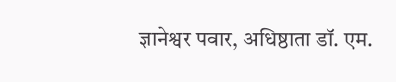ज्ञानेश्वर पवार, अधिष्ठाता डॉ. एम.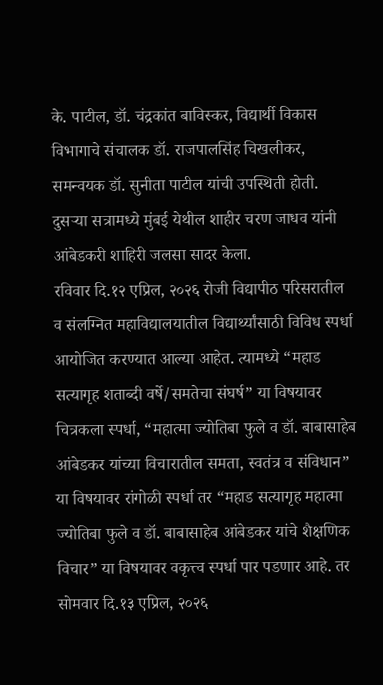के. पाटील, डॉ. चंद्रकांत बाविस्कर, विद्यार्थी विकास विभागाचे संचालक डॉ. राजपालसिंह चिखलीकर, समन्वयक डॉ. सुनीता पाटील यांची उपस्थिती होती.
दुसऱ्या सत्रामध्ये मुंबई येथील शाहीर चरण जाधव यांनी आंबेडकरी शाहिरी जलसा सादर केला.
रविवार दि.१२ एप्रिल, २०२६ रोजी विद्यापीठ परिसरातील व संलग्नित महाविद्यालयातील विद्यार्थ्यांसाठी विविध स्पर्धा आयोजित करण्यात आल्या आहेत. त्यामध्ये “महाड सत्यागृह शताब्दी वर्षे/समतेचा संघर्ष” या विषयावर चित्रकला स्पर्धा, “महात्मा ज्योतिबा फुले व डॉ. बाबासाहेब आंबेडकर यांच्या विचारातील समता, स्वतंत्र व संविधान” या विषयावर रांगोळी स्पर्धा तर “महाड सत्यागृह महात्मा ज्योतिबा फुले व डॉ. बाबासाहेब आंबेडकर यांचे शैक्षणिक विचार” या विषयावर वकृत्त्व स्पर्धा पार पडणार आहे. तर सोमवार दि.१३ एप्रिल, २०२६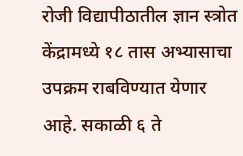रोजी विद्यापीठातील ज्ञान स्त्रोत केंद्रामध्ये १८ तास अभ्यासाचा उपक्रम राबविण्यात येणार आहे. सकाळी ६ ते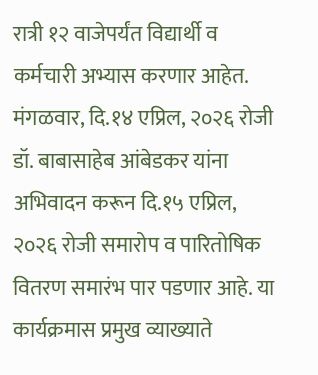रात्री १२ वाजेपर्यंत विद्यार्थी व कर्मचारी अभ्यास करणार आहेत.
मंगळवार, दि.१४ एप्रिल, २०२६ रोजी डॉ. बाबासाहेब आंबेडकर यांना अभिवादन करून दि.१५ एप्रिल, २०२६ रोजी समारोप व पारितोषिक वितरण समारंभ पार पडणार आहे. या कार्यक्रमास प्रमुख व्याख्याते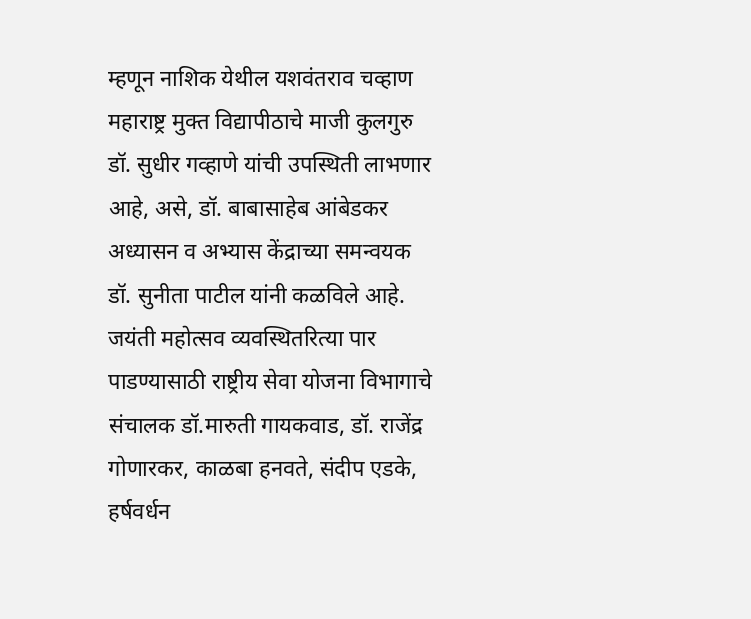म्हणून नाशिक येथील यशवंतराव चव्हाण महाराष्ट्र मुक्त विद्यापीठाचे माजी कुलगुरु डॉ. सुधीर गव्हाणे यांची उपस्थिती लाभणार आहे, असे, डॉ. बाबासाहेब आंबेडकर अध्यासन व अभ्यास केंद्राच्या समन्वयक डॉ. सुनीता पाटील यांनी कळविले आहे.
जयंती महोत्सव व्यवस्थितरित्या पार पाडण्यासाठी राष्ट्रीय सेवा योजना विभागाचे संचालक डॉ.मारुती गायकवाड, डॉ. राजेंद्र गोणारकर, काळबा हनवते, संदीप एडके, हर्षवर्धन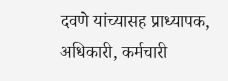दवणे यांच्यासह प्राध्यापक, अधिकारी, कर्मचारी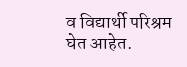व विद्यार्थी परिश्रम घेत आहेत.